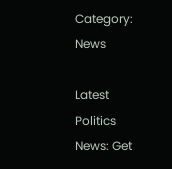Category: News

Latest Politics News: Get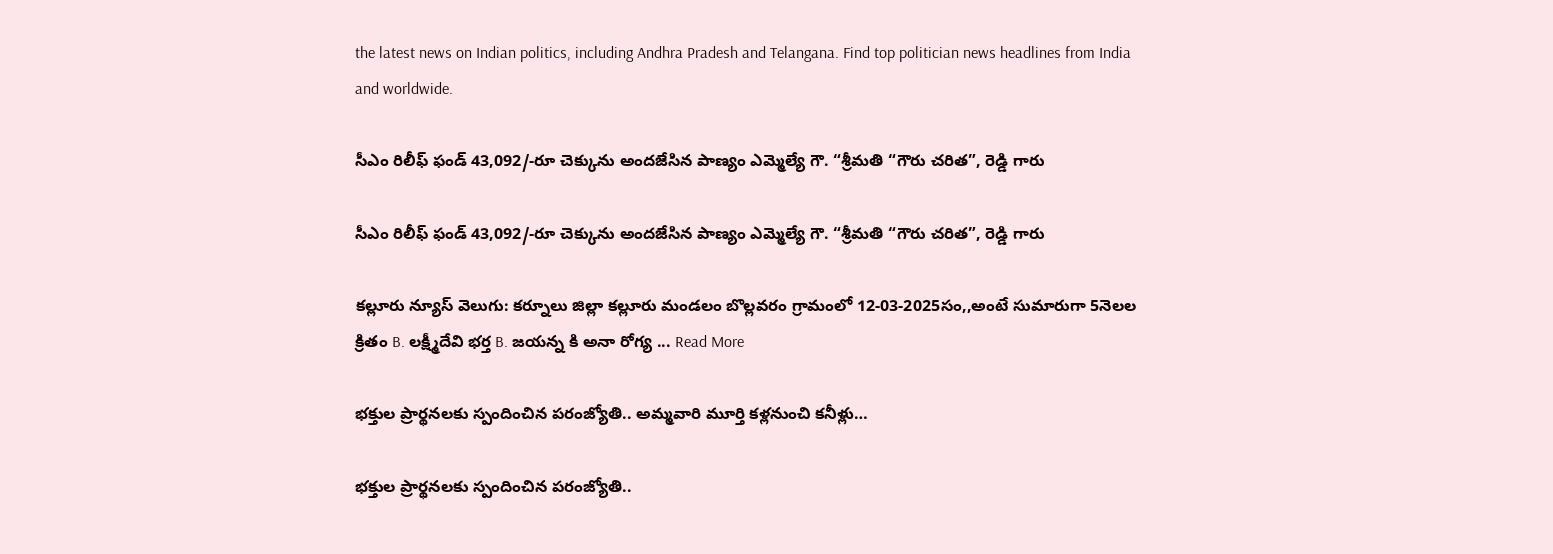the latest news on Indian politics, including Andhra Pradesh and Telangana. Find top politician news headlines from India and worldwide.

సీఎం రిలీఫ్ ఫండ్ 43,092/-రూ చెక్కును అందజేసిన పాణ్యం ఎమ్మెల్యే గౌ. “శ్రీమతి “గౌరు చరిత”, రెడ్డి గారు

సీఎం రిలీఫ్ ఫండ్ 43,092/-రూ చెక్కును అందజేసిన పాణ్యం ఎమ్మెల్యే గౌ. “శ్రీమతి “గౌరు చరిత”, రెడ్డి గారు

కల్లూరు న్యూస్ వెలుగు: కర్నూలు జిల్లా కల్లూరు మండలం బొల్లవరం గ్రామంలో 12-03-2025సం,,అంటే సుమారుగా 5నెలల క్రితం B. లక్ష్మీదేవి భర్త B. జయన్న కి అనా రోగ్య ... Read More

భక్తుల ప్రార్థనలకు స్పందించిన పరంజ్యోతి.. అమ్మవారి మూర్తి కళ్లనుంచి కనీళ్లు…

భక్తుల ప్రార్థనలకు స్పందించిన పరంజ్యోతి..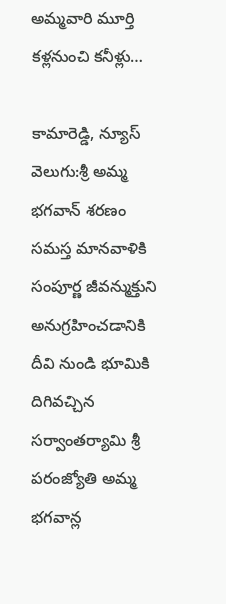అమ్మవారి మూర్తి కళ్లనుంచి కనీళ్లు…

కామారెడ్డి, న్యూస్ వెలుగు:శ్రీ అమ్మ భగవాన్ శరణం సమస్త మానవాళికి సంపూర్ణ జీవన్ముక్తుని అనుగ్రహించడానికి దీవి నుండి భూమికి దిగివచ్చిన సర్వాంతర్యామి శ్రీ పరంజ్యోతి అమ్మ భగవాన్ల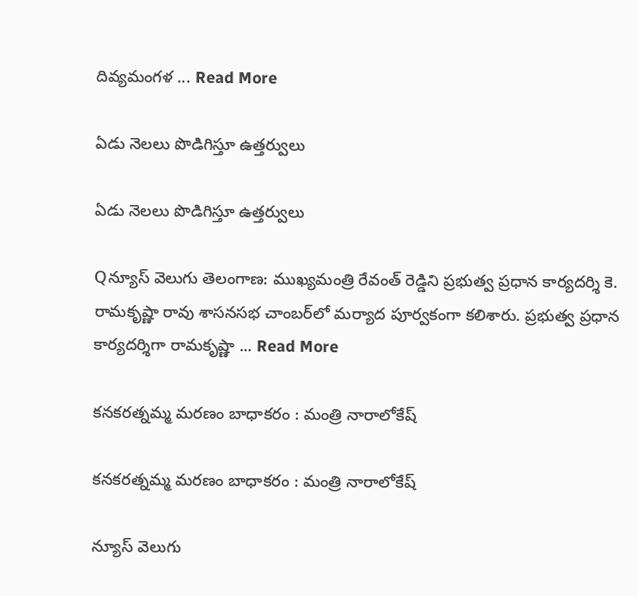దివ్యమంగళ ... Read More

ఏడు నెలలు పొడిగిస్తూ ఉత్తర్వులు

ఏడు నెలలు పొడిగిస్తూ ఉత్తర్వులు

Qన్యూస్ వెలుగు తెలంగాణ: ముఖ్యమంత్రి రేవంత్ రెడ్డిని ప్రభుత్వ ప్రధాన కార్యదర్శి కె. రామకృష్ణా రావు శాసనసభ చాంబర్‌లో మర్యాద పూర్వకంగా కలిశారు. ప్రభుత్వ ప్రధాన కార్యదర్శిగా రామకృష్ణా ... Read More

కనకరత్నమ్మ మరణం బాధాకరం : మంత్రి నారాలోకేష్

కనకరత్నమ్మ మరణం బాధాకరం : మంత్రి నారాలోకేష్

న్యూస్ వెలుగు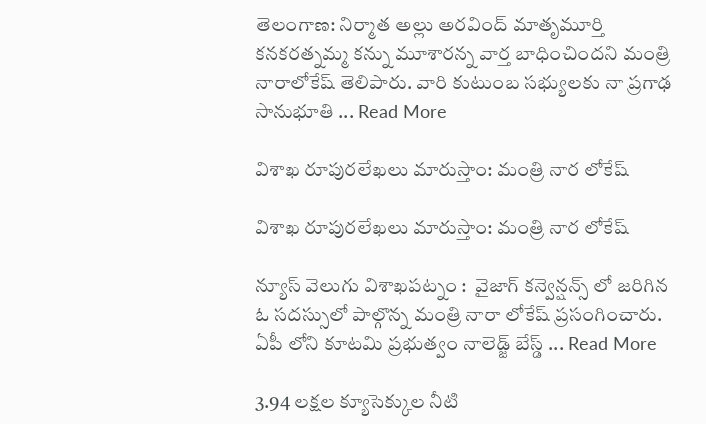తెలంగాణ: నిర్మాత అల్లు అరవింద్‍ మాతృమూర్తి కనకరత్నమ్మ కన్ను మూశారన్న వార్త బాధించిందని మంత్రి నారాలోకేష్ తెలిపారు. వారి కుటుంబ సభ్యులకు నా ప్రగాఢ సానుభూతి ... Read More

విశాఖ రూపురలేఖలు మారుస్తాం: మంత్రి నార లోకేష్

విశాఖ రూపురలేఖలు మారుస్తాం: మంత్రి నార లోకేష్

న్యూస్ వెలుగు విశాఖపట్నం :  వైజాగ్ కన్వెన్షన్స్ లో జరిగిన ఓ సదస్సులో పాల్గొన్న మంత్రి నారా లోకేష్ ప్రసంగించారు.  ఏపీ లోని కూటమి ప్రభుత్వం నాలెడ్జ్ బేస్డ్ ... Read More

3.94 లక్షల క్యూసెక్కుల నీటి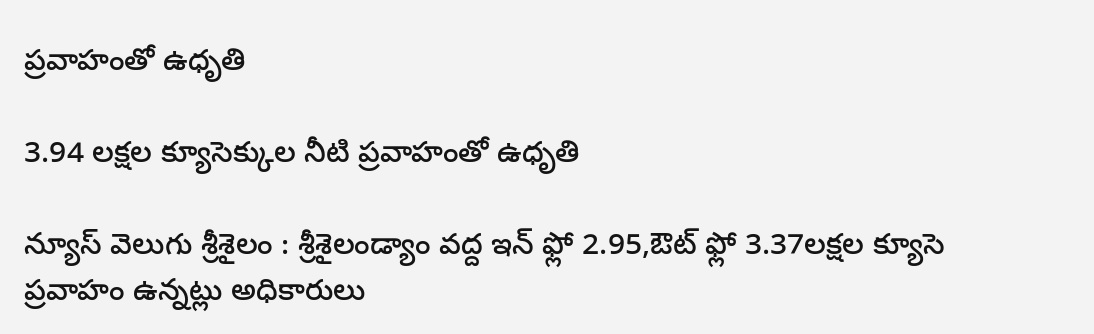ప్రవాహంతో ఉధృతి

3.94 లక్షల క్యూసెక్కుల నీటి ప్రవాహంతో ఉధృతి

న్యూస్ వెలుగు శ్రీశైలం : శ్రీశైలండ్యాం వద్ద ఇన్ ఫ్లో 2.95,ఔట్ ఫ్లో 3.37లక్షల క్యూసె ప్రవాహం ఉన్నట్లు అధికారులు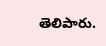తెలిపారు.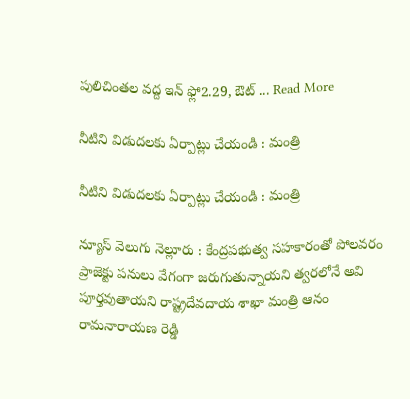పులిచింతల వద్ద ఇన్ ఫ్లో2.29, ఔట్ ... Read More

నీటిని విడుదలకు ఏర్పాట్లు చేయండి : మంత్రి

నీటిని విడుదలకు ఏర్పాట్లు చేయండి : మంత్రి

న్యూస్ వెలుగు నెల్లూరు : కేంద్రపభుత్వ సహకారంతో పోలవరం ప్రాజెక్టు పనులు వేగంగా జరుగుతున్నాయని త్వరలోనే అవి పూర్తవుతాయని రాష్ట్రదేవదాయ శాఖా మంత్రి ఆనం రామనారాయణ రెడ్డి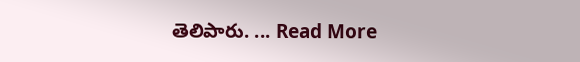తెలిపారు. ... Read More